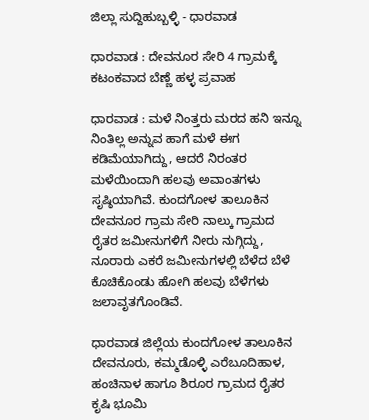ಜಿಲ್ಲಾ ಸುದ್ದಿಹುಬ್ಬಳ್ಳಿ - ಧಾರವಾಡ

ಧಾರವಾಡ : ದೇವನೂರ ಸೇರಿ 4 ಗ್ರಾಮಕ್ಕೆ ಕಟಂಕವಾದ ಬೆಣ್ಣೆ ಹಳ್ಳ ಪ್ರವಾಹ

ಧಾರವಾಡ : ಮಳೆ ನಿಂತ್ತರು ಮರದ ಹನಿ ಇನ್ನೂ ನಿಂತಿಲ್ಲ ಅನ್ನುವ ಹಾಗೆ ಮಳೆ ಈಗ ಕಡಿಮೆಯಾಗಿದ್ದು, ಆದರೆ ನಿರಂತರ ಮಳೆಯಿಂದಾಗಿ ಹಲವು ಅವಾಂತಗಳು ಸೃಷ್ಠಿಯಾಗಿವೆ. ಕುಂದಗೋಳ ತಾಲೂಕಿನ ದೇವನೂರ ಗ್ರಾಮ ಸೇರಿ ನಾಲ್ಕು ಗ್ರಾಮದ ರೈತರ ಜಮೀನುಗಳಿಗೆ ನೀರು ನುಗ್ಗಿದ್ದು, ನೂರಾರು ಎಕರೆ ಜಮೀನುಗಳಲ್ಲಿ ಬೆಳೆದ ಬೆಳೆ ಕೊಚಿಕೊಂಡು ಹೋಗಿ ಹಲವು ಬೆಳೆಗಳು ಜಲಾವೃತಗೊಂಡಿವೆ.

ಧಾರವಾಡ ಜಿಲ್ಲೆಯ ಕುಂದಗೋಳ ತಾಲೂಕಿನ ದೇವನೂರು, ಕಮ್ಮಡೊಳ್ಳಿ ಎರೆಬೂದಿಹಾಳ, ಹಂಚಿನಾಳ ಹಾಗೂ ಶಿರೂರ ಗ್ರಾಮದ ರೈತರ ಕೃಷಿ ಭೂಮಿ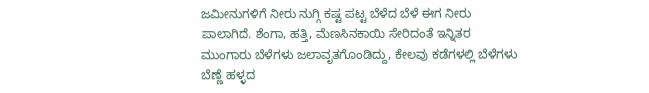ಜಮೀನುಗಳಿಗೆ ನೀರು ನುಗ್ಗಿ ಕಷ್ಟ ಪಟ್ಟ ಬೆಳೆದ ಬೆಳೆ ಈಗ ನೀರು ಪಾಲಾಗಿದೆ. ಶೆಂಗಾ, ಹತ್ತಿ, ಮೆಣಸಿನಕಾಯಿ ಸೇರಿದಂತೆ ಇನ್ನಿತರ ಮುಂಗಾರು ಬೆಳೆಗಳು ಜಲಾವೃತಗೊಂಡಿದ್ದು, ಕೇಲವು ಕಡೆಗಳಲ್ಲಿ ಬೆಳೆಗಳು ಬೆಣ್ಣೆ ಹಳ್ಳದ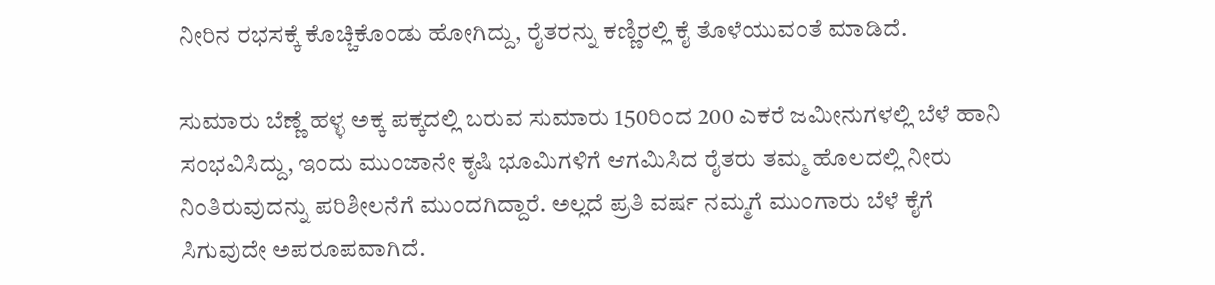ನೀರಿನ ರಭಸಕ್ಕೆ ಕೊಚ್ಚಿಕೊಂಡು ಹೋಗಿದ್ದು, ರೈತರನ್ನು ಕಣ್ಣಿರಲ್ಲಿ ಕೈ ತೊಳೆಯುವಂತೆ ಮಾಡಿದೆ.

ಸುಮಾರು ಬೆಣ್ಣೆ ಹಳ್ಳ ಅಕ್ಕ ಪಕ್ಕದಲ್ಲಿ ಬರುವ ಸುಮಾರು 150ರಿಂದ 200 ಎಕರೆ ಜಮೀನುಗಳಲ್ಲಿ ಬೆಳೆ ಹಾನಿ ಸಂಭವಿಸಿದ್ದು, ಇಂದು ಮುಂಜಾನೇ ಕೃಷಿ ಭೂಮಿಗಳಿಗೆ ಆಗಮಿಸಿದ ರೈತರು ತಮ್ಮ ಹೊಲದಲ್ಲಿ ನೀರು ನಿಂತಿರುವುದನ್ನು ಪರಿಶೀಲನೆಗೆ ಮುಂದಗಿದ್ದಾರೆ. ಅಲ್ಲದೆ ಪ್ರತಿ ವರ್ಷ ನಮ್ಮಗೆ ಮುಂಗಾರು ಬೆಳೆ ಕೈಗೆ ಸಿಗುವುದೇ ಅಪರೂಪವಾಗಿದೆ.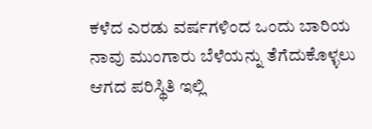ಕಳೆದ ಎರಡು ವರ್ಷಗಳಿಂದ ಒಂದು ಬಾರಿಯ ನಾವು ಮುಂಗಾರು ಬೆಳೆಯನ್ನು ತೆಗೆದುಕೊಳ್ಳಲು ಆಗದ ಪರಿಸ್ಥಿತಿ ಇಲ್ಲಿ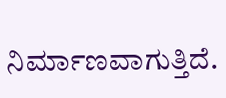ನಿರ್ಮಾಣವಾಗುತ್ತಿದೆ.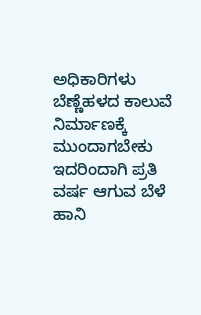ಅಧಿಕಾರಿಗಳು ಬೆಣ್ಣೆಹಳದ ಕಾಲುವೆ ನಿರ್ಮಾಣಕ್ಕೆ ಮುಂದಾಗಬೇಕು ಇದರಿಂದಾಗಿ ಪ್ರತಿ ವರ್ಷ ಆಗುವ ಬೆಳೆ ಹಾನಿ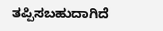ತಪ್ಪಿಸಬಹುದಾಗಿದೆ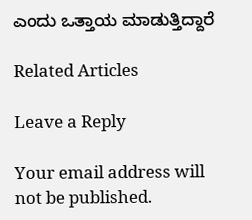ಎಂದು ಒತ್ತಾಯ ಮಾಡುತ್ತಿದ್ದಾರೆ

Related Articles

Leave a Reply

Your email address will not be published.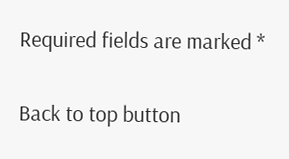Required fields are marked *

Back to top button